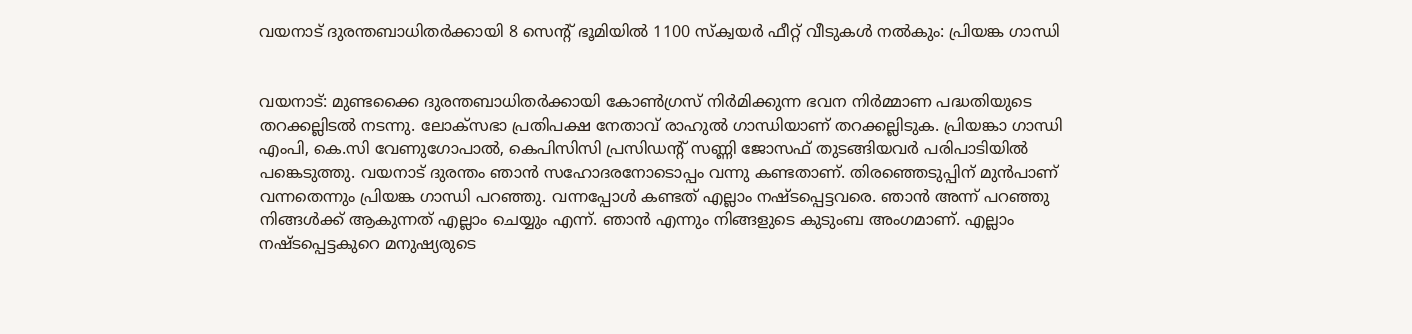വയനാട് ദുരന്തബാധിതർക്കായി 8 സെന്റ് ഭൂമിയിൽ 1100 സ്‌ക്വയർ ഫീറ്റ് വീടുകൾ നൽകും: പ്രിയങ്ക ഗാന്ധി


വയനാട്: മുണ്ടക്കൈ ദുരന്തബാധിതർക്കായി കോൺഗ്രസ് നിർമിക്കുന്ന ഭവന നിർമ്മാണ പദ്ധതിയുടെ തറക്കല്ലിടൽ നടന്നു. ലോക്‌സഭാ പ്രതിപക്ഷ നേതാവ് രാഹുൽ ഗാന്ധിയാണ് തറക്കല്ലിടുക. പ്രിയങ്കാ ഗാന്ധി എംപി, കെ.സി വേണുഗോപാൽ, കെപിസിസി പ്രസിഡൻ്റ് സണ്ണി ജോസഫ് തുടങ്ങിയവർ പരിപാടിയിൽ പങ്കെടുത്തു. വയനാട് ദുരന്തം ഞാൻ സഹോദരനോടൊപ്പം വന്നു കണ്ടതാണ്. തിരഞ്ഞെടുപ്പിന് മുൻപാണ് വന്നതെന്നും പ്രിയങ്ക ഗാന്ധി പറഞ്ഞു. വന്നപ്പോൾ കണ്ടത് എല്ലാം നഷ്ടപ്പെട്ടവരെ. ഞാൻ അന്ന് പറഞ്ഞു നിങ്ങൾക്ക് ആകുന്നത് എല്ലാം ചെയ്യും എന്ന്. ഞാൻ എന്നും നിങ്ങളുടെ കുടുംബ അംഗമാണ്. എല്ലാം നഷ്ടപ്പെട്ടകുറെ മനുഷ്യരുടെ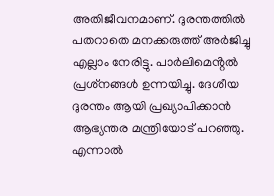അതിജീവനമാണ്. ദുരന്തത്തിൽ പതറാതെ മനക്കരുത്ത് അർജിച്ചു എല്ലാം നേരിട്ടു. പാർലിമെൻ്റൽ പ്രശ്‌നങ്ങൾ ഉന്നയിച്ചു. ദേശീയ ദുരന്തം ആയി പ്രഖ്യാപിക്കാൻ ആഭ്യന്തര മന്ത്രിയോട് പറഞ്ഞു. എന്നാൽ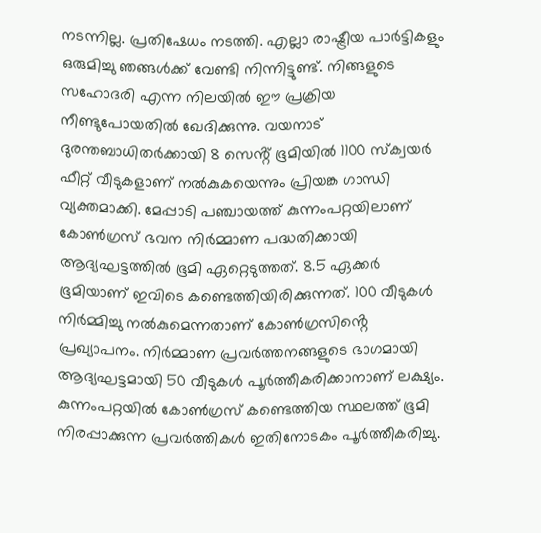നടന്നില്ല. പ്രതിഷേധം നടത്തി. എല്ലാ രാഷ്ട്രീയ പാർട്ടികളും ഒരുമിച്ചു ഞങ്ങൾക്ക് വേണ്ടി നിന്നിട്ടുണ്ട്. നിങ്ങളുടെ സഹോദരി എന്ന നിലയിൽ ഈ പ്രക്രിയ നീണ്ടുപോയതിൽ ഖേദിക്കുന്നു. വയനാട് ദുരന്തബാധിതർക്കായി 8 സെൻ്റ് ഭൂമിയിൽ 1100 സ്ക്വയർ ഫീറ്റ് വീടുകളാണ് നൽകുകയെന്നും പ്രിയങ്ക ഗാന്ധി വ്യക്തമാക്കി. മേപ്പാടി പഞ്ചായത്ത് കുന്നംപറ്റയിലാണ് കോൺഗ്രസ് ഭവന നിർമ്മാണ പദ്ധതിക്കായി ആദ്യഘട്ടത്തിൽ ഭൂമി ഏറ്റെടുത്തത്. 8.5 ഏക്കർ ഭൂമിയാണ് ഇവിടെ കണ്ടെത്തിയിരിക്കുന്നത്. 100 വീടുകൾ നിർമ്മിച്ചു നൽകുമെന്നതാണ് കോൺഗ്രസിൻ്റെ പ്രഖ്യാപനം. നിർമ്മാണ പ്രവർത്തനങ്ങളുടെ ഭാഗമായി ആദ്യഘട്ടമായി 50 വീടുകൾ പൂർത്തീകരിക്കാനാണ് ലക്ഷ്യം.  കുന്നംപറ്റയിൽ കോൺഗ്രസ് കണ്ടെത്തിയ സ്ഥലത്ത് ഭൂമി നിരപ്പാക്കുന്ന പ്രവർത്തികൾ ഇതിനോടകം പൂർത്തീകരിച്ചു.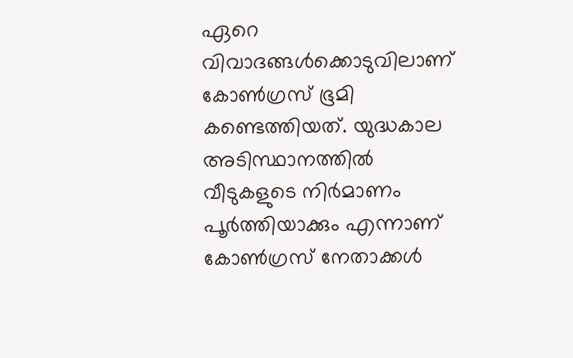ഏറെ വിവാദങ്ങൾക്കൊടുവിലാണ് കോൺഗ്രസ് ഭൂമി കണ്ടെത്തിയത്. യുദ്ധകാല അടിസ്ഥാനത്തിൽ വീടുകളുടെ നിർമാണം പൂർത്തിയാക്കും എന്നാണ് കോൺഗ്രസ് നേതാക്കൾ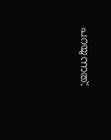പറയുന്നത്.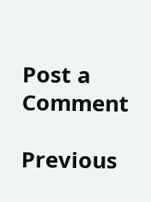Post a Comment

Previous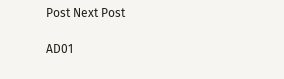Post Next Post

AD01